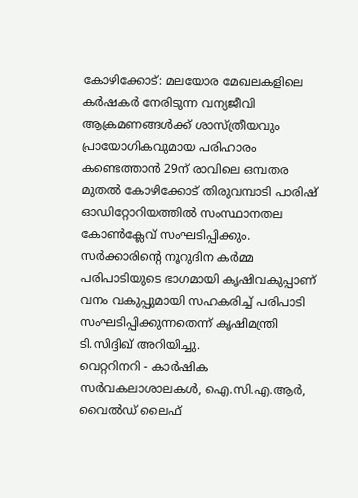കോഴിക്കോട്: മലയോര മേഖലകളിലെ കർഷകർ നേരിടുന്ന വന്യജീവി ആക്രമണങ്ങൾക്ക് ശാസ്ത്രീയവും പ്രായോഗികവുമായ പരിഹാരം കണ്ടെത്താൻ 29ന് രാവിലെ ഒമ്പതര മുതൽ കോഴിക്കോട് തിരുവമ്പാടി പാരിഷ് ഓഡിറ്റോറിയത്തിൽ സംസ്ഥാനതല കോൺക്ലേവ് സംഘടിപ്പിക്കും. സർക്കാരിന്റെ നൂറുദിന കർമ്മ പരിപാടിയുടെ ഭാഗമായി കൃഷിവകുപ്പാണ് വനം വകുപ്പുമായി സഹകരിച്ച് പരിപാടി സംഘടിപ്പിക്കുന്നതെന്ന് കൃഷിമന്ത്രി ടി.സിദ്ദിഖ് അറിയിച്ചു.
വെറ്ററിനറി - കാർഷിക സർവകലാശാലകൾ, ഐ.സി.എ.ആർ, വൈൽഡ് ലൈഫ്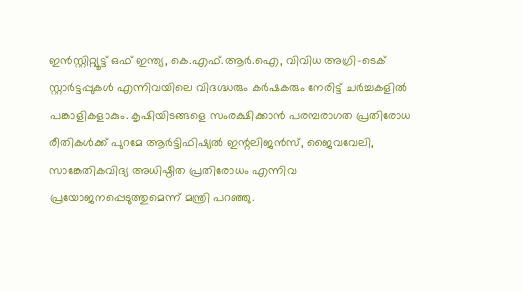ഇൻസ്റ്റിറ്റ്യൂട്ട് ഒഫ് ഇന്ത്യ, കെ.എഫ്.ആർ.ഐ, വിവിധ അഗ്രി-ടെക് സ്റ്റാർട്ടപ്പുകൾ എന്നിവയിലെ വിദഗ്ദ്ധരും കർഷകരും നേരിട്ട് ചർച്ചകളിൽ പങ്കാളികളാകും. കൃഷിയിടങ്ങളെ സംരക്ഷിക്കാൻ പരമ്പരാഗത പ്രതിരോധ രീതികൾക്ക് പുറമേ ആർട്ടിഫിഷ്യൽ ഇന്റലിജൻസ്, ജൈവവേലി, സാങ്കേതികവിദ്യ അധിഷ്ഠിത പ്രതിരോധം എന്നിവ പ്രയോജനപ്പെടുത്തുമെന്ന് മന്ത്രി പറഞ്ഞു.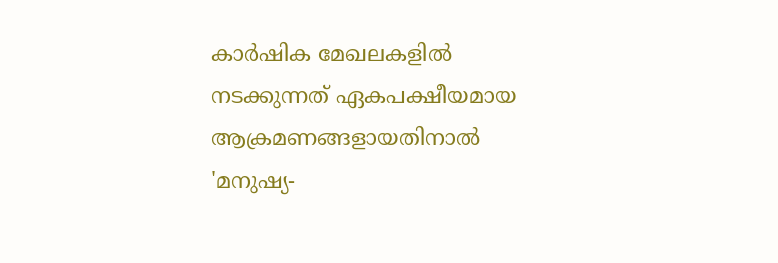കാർഷിക മേഖലകളിൽ നടക്കുന്നത് ഏകപക്ഷീയമായ ആക്രമണങ്ങളായതിനാൽ 'മനുഷ്യ-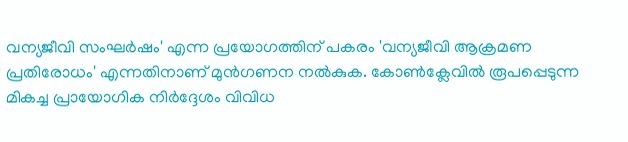വന്യജീവി സംഘർഷം' എന്ന പ്രയോഗത്തിന് പകരം 'വന്യജീവി ആക്രമണ പ്രതിരോധം' എന്നതിനാണ് മുൻഗണന നൽകുക. കോൺക്ലേവിൽ രൂപപ്പെടുന്ന മികച്ച പ്രായോഗിക നിർദ്ദേശം വിവിധ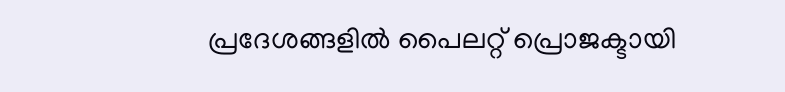പ്രദേശങ്ങളിൽ പൈലറ്റ് പ്രൊജക്ടായി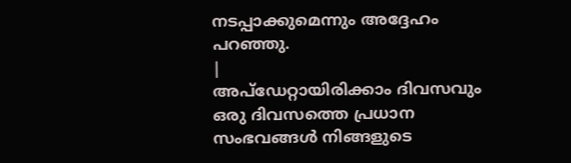നടപ്പാക്കുമെന്നും അദ്ദേഹം പറഞ്ഞു.
|
അപ്ഡേറ്റായിരിക്കാം ദിവസവും
ഒരു ദിവസത്തെ പ്രധാന സംഭവങ്ങൾ നിങ്ങളുടെ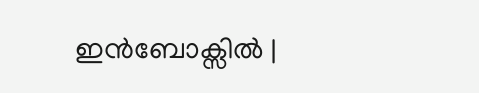ഇൻബോക്സിൽ |